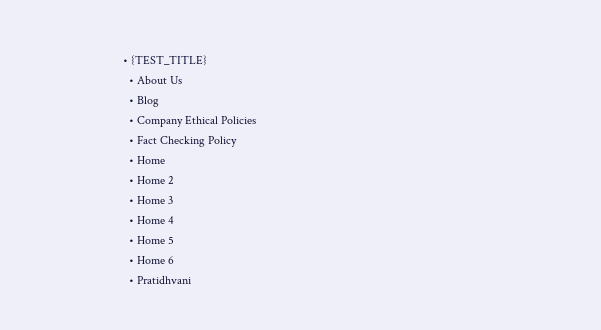• {TEST_TITLE}
  • About Us
  • Blog
  • Company Ethical Policies
  • Fact Checking Policy
  • Home
  • Home 2
  • Home 3
  • Home 4
  • Home 5
  • Home 6
  • Pratidhvani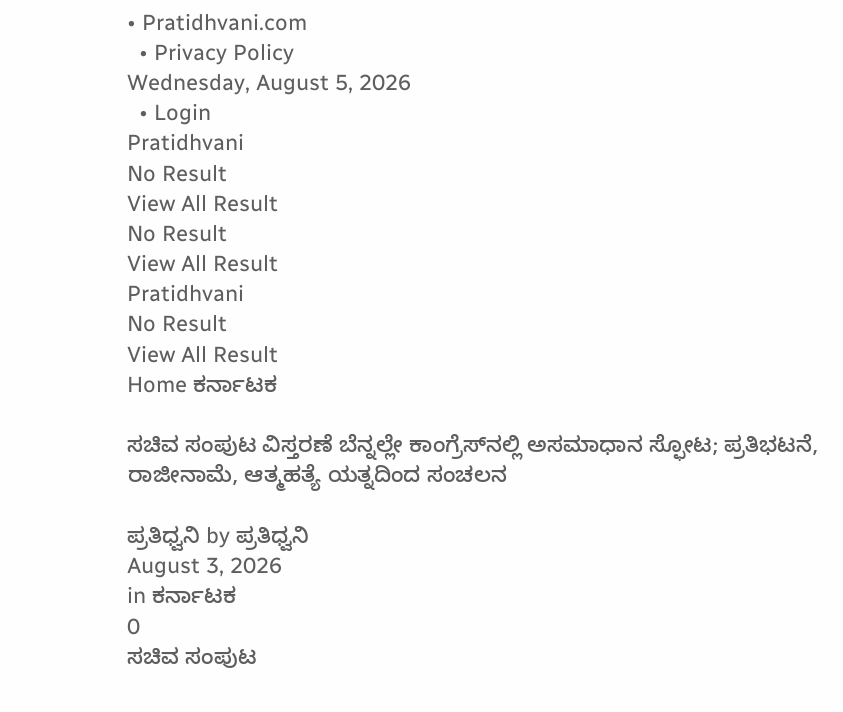• Pratidhvani.com
  • Privacy Policy
Wednesday, August 5, 2026
  • Login
Pratidhvani
No Result
View All Result
No Result
View All Result
Pratidhvani
No Result
View All Result
Home ಕರ್ನಾಟಕ

ಸಚಿವ ಸಂಪುಟ ವಿಸ್ತರಣೆ ಬೆನ್ನಲ್ಲೇ ಕಾಂಗ್ರೆಸ್‌ನಲ್ಲಿ ಅಸಮಾಧಾನ ಸ್ಫೋಟ; ಪ್ರತಿಭಟನೆ, ರಾಜೀನಾಮೆ, ಆತ್ಮಹತ್ಯೆ ಯತ್ನದಿಂದ ಸಂಚಲನ

ಪ್ರತಿಧ್ವನಿ by ಪ್ರತಿಧ್ವನಿ
August 3, 2026
in ಕರ್ನಾಟಕ
0
ಸಚಿವ ಸಂಪುಟ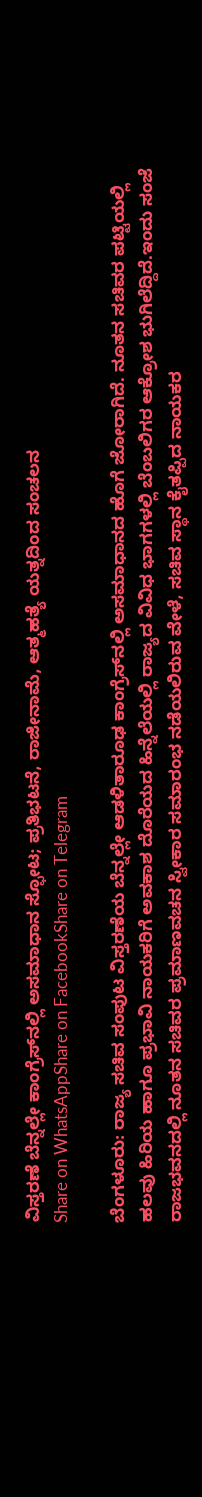ವಿಸ್ತರಣೆ ಬೆನ್ನಲ್ಲೇ ಕಾಂಗ್ರೆಸ್‌ನಲ್ಲಿ ಅಸಮಾಧಾನ ಸ್ಫೋಟ; ಪ್ರತಿಭಟನೆ, ರಾಜೀನಾಮೆ, ಆತ್ಮಹತ್ಯೆ ಯತ್ನದಿಂದ ಸಂಚಲನ
Share on WhatsAppShare on FacebookShare on Telegram

ಬೆಂಗಳೂರು: ರಾಜ್ಯ ಸಚಿವ ಸಂಪುಟ ವಿಸ್ತರಣೆಯ ಬೆನ್ನಲ್ಲೇ ಆಡಳಿತಾರೂಢ ಕಾಂಗ್ರೆಸ್‌ನಲ್ಲಿ ಅಸಮಾಧಾನದ ಹೊಗೆ ಜೋರಾಗಿದೆ. ನೂತನ ಸಚಿವರ ಪಟ್ಟಿಯಲ್ಲಿ ಹಲವು ಹಿರಿಯ ಹಾಗೂ ಪ್ರಭಾವಿ ನಾಯಕರಿಗೆ ಅವಕಾಶ ದೊರೆಯದ ಹಿನ್ನೆಲೆಯಲ್ಲಿ ರಾಜ್ಯದ ವಿವಿಧ ಭಾಗಗಳಲ್ಲಿ ಬೆಂಬಲಿಗರ ಆಕ್ರೋಶ ಭುಗಿಲೆದ್ದಿದೆ.ಇಂದು ಸಂಜೆ ರಾಜಭವನದಲ್ಲಿ ನೂತನ ಸಚಿವರ ಪ್ರಮಾಣವಚನ ಸ್ವೀಕಾರ ಸಮಾರಂಭ ನಡೆಯಲಿರುವ ವೇಳೆ, ಸಚಿವ ಸ್ಥಾನ ಕೈತಪ್ಪಿದ ನಾಯಕರ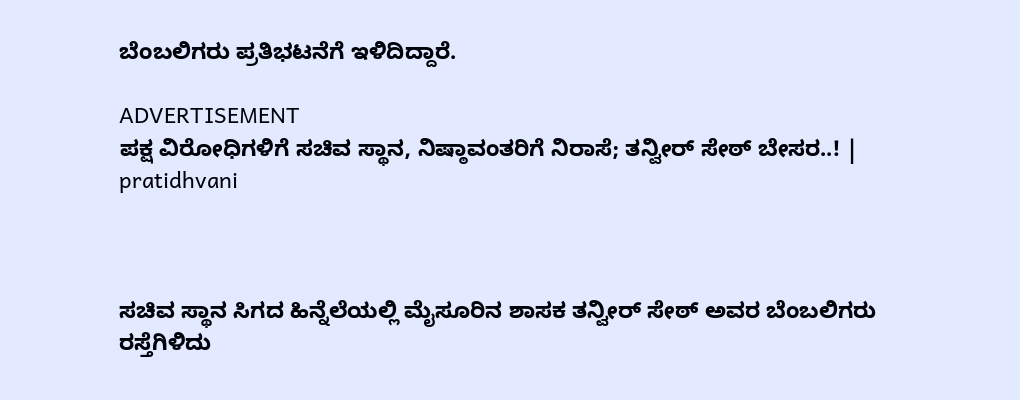ಬೆಂಬಲಿಗರು ಪ್ರತಿಭಟನೆಗೆ ಇಳಿದಿದ್ದಾರೆ.

ADVERTISEMENT
ಪಕ್ಷ ವಿರೋಧಿಗಳಿಗೆ ಸಚಿವ ಸ್ಥಾನ, ನಿಷ್ಠಾವಂತರಿಗೆ ನಿರಾಸೆ; ತನ್ವೀರ್ ಸೇಠ್ ಬೇಸರ..! | pratidhvani



ಸಚಿವ ಸ್ಥಾನ ಸಿಗದ ಹಿನ್ನೆಲೆಯಲ್ಲಿ ಮೈಸೂರಿನ ಶಾಸಕ ತನ್ವೀರ್ ಸೇಠ್ ಅವರ ಬೆಂಬಲಿಗರು ರಸ್ತೆಗಿಳಿದು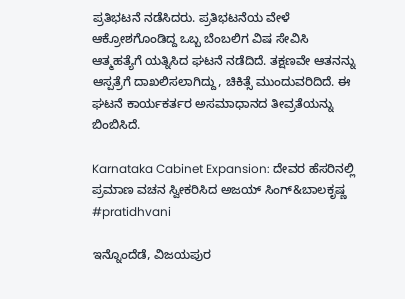ಪ್ರತಿಭಟನೆ ನಡೆಸಿದರು. ಪ್ರತಿಭಟನೆಯ ವೇಳೆ ಆಕ್ರೋಶಗೊಂಡಿದ್ದ ಒಬ್ಬ ಬೆಂಬಲಿಗ ವಿಷ ಸೇವಿಸಿ ಆತ್ಮಹತ್ಯೆಗೆ ಯತ್ನಿಸಿದ ಘಟನೆ ನಡೆದಿದೆ. ತಕ್ಷಣವೇ ಆತನನ್ನು ಆಸ್ಪತ್ರೆಗೆ ದಾಖಲಿಸಲಾಗಿದ್ದು, ಚಿಕಿತ್ಸೆ ಮುಂದುವರಿದಿದೆ. ಈ ಘಟನೆ ಕಾರ್ಯಕರ್ತರ ಅಸಮಾಧಾನದ ತೀವ್ರತೆಯನ್ನು ಬಿಂಬಿಸಿದೆ.

Karnataka Cabinet Expansion: ದೇವರ ಹೆಸರಿನಲ್ಲಿ ಪ್ರಮಾಣ ವಚನ ಸ್ವೀಕರಿಸಿದ ಅಜಯ್ ಸಿಂಗ್&ಬಾಲಕೃಷ್ಣ #pratidhvani

ಇನ್ನೊಂದೆಡೆ, ವಿಜಯಪುರ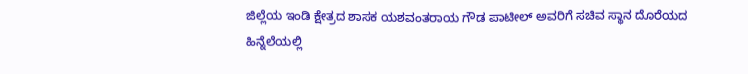ಜಿಲ್ಲೆಯ ಇಂಡಿ ಕ್ಷೇತ್ರದ ಶಾಸಕ ಯಶವಂತರಾಯ ಗೌಡ ಪಾಟೀಲ್ ಅವರಿಗೆ ಸಚಿವ ಸ್ಥಾನ ದೊರೆಯದ ಹಿನ್ನೆಲೆಯಲ್ಲಿ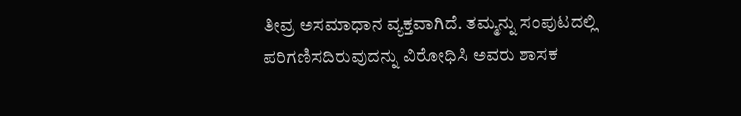ತೀವ್ರ ಅಸಮಾಧಾನ ವ್ಯಕ್ತವಾಗಿದೆ. ತಮ್ಮನ್ನು ಸಂಪುಟದಲ್ಲಿ ಪರಿಗಣಿಸದಿರುವುದನ್ನು ವಿರೋಧಿಸಿ ಅವರು ಶಾಸಕ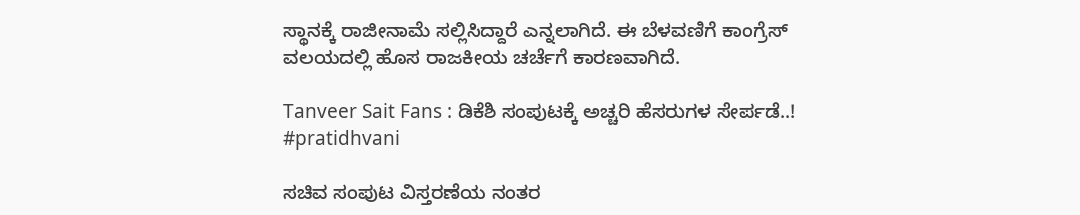ಸ್ಥಾನಕ್ಕೆ ರಾಜೀನಾಮೆ ಸಲ್ಲಿಸಿದ್ದಾರೆ ಎನ್ನಲಾಗಿದೆ. ಈ ಬೆಳವಣಿಗೆ ಕಾಂಗ್ರೆಸ್ ವಲಯದಲ್ಲಿ ಹೊಸ ರಾಜಕೀಯ ಚರ್ಚೆಗೆ ಕಾರಣವಾಗಿದೆ.

Tanveer Sait Fans : ಡಿಕೆಶಿ ಸಂಪುಟಕ್ಕೆ ಅಚ್ಚರಿ ಹೆಸರುಗಳ ಸೇರ್ಪಡೆ..! #pratidhvani

ಸಚಿವ ಸಂಪುಟ ವಿಸ್ತರಣೆಯ ನಂತರ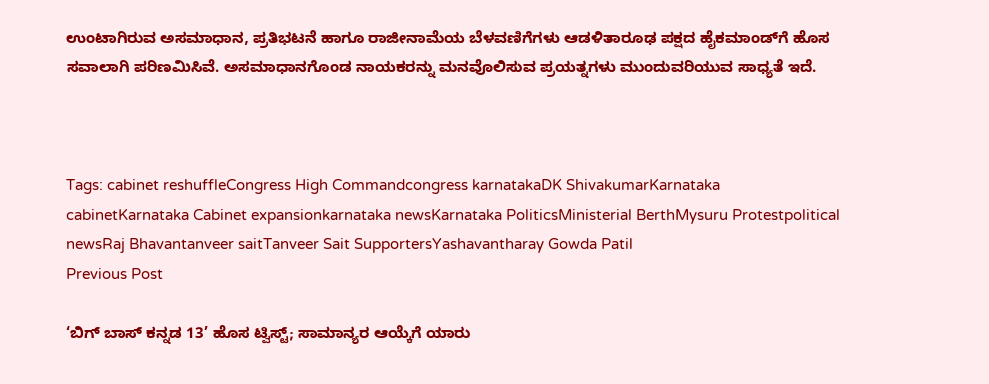ಉಂಟಾಗಿರುವ ಅಸಮಾಧಾನ, ಪ್ರತಿಭಟನೆ ಹಾಗೂ ರಾಜೀನಾಮೆಯ ಬೆಳವಣಿಗೆಗಳು ಆಡಳಿತಾರೂಢ ಪಕ್ಷದ ಹೈಕಮಾಂಡ್‌ಗೆ ಹೊಸ ಸವಾಲಾಗಿ ಪರಿಣಮಿಸಿವೆ. ಅಸಮಾಧಾನಗೊಂಡ ನಾಯಕರನ್ನು ಮನವೊಲಿಸುವ ಪ್ರಯತ್ನಗಳು ಮುಂದುವರಿಯುವ ಸಾಧ್ಯತೆ ಇದೆ.



Tags: cabinet reshuffleCongress High Commandcongress karnatakaDK ShivakumarKarnataka cabinetKarnataka Cabinet expansionkarnataka newsKarnataka PoliticsMinisterial BerthMysuru Protestpolitical newsRaj Bhavantanveer saitTanveer Sait SupportersYashavantharay Gowda Patil
Previous Post

‘ಬಿಗ್ ಬಾಸ್ ಕನ್ನಡ 13’ ಹೊಸ ಟ್ವಿಸ್ಟ್; ಸಾಮಾನ್ಯರ ಆಯ್ಕೆಗೆ ಯಾರು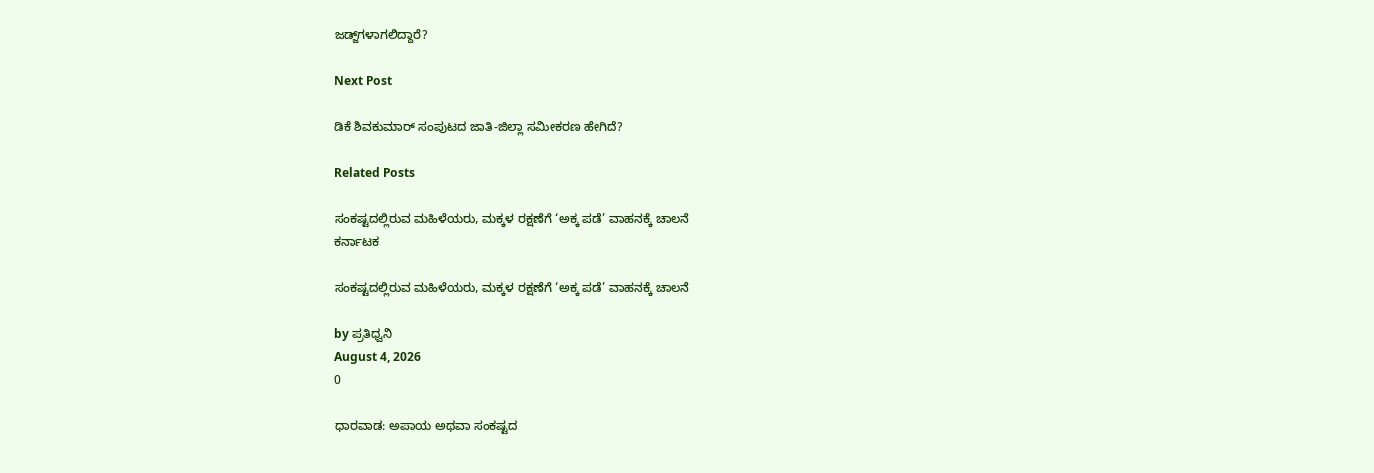ಜಡ್ಜ್‌ಗಳಾಗಲಿದ್ದಾರೆ?

Next Post

ಡಿಕೆ ಶಿವಕುಮಾರ್ ಸಂಪುಟದ ಜಾತಿ-ಜಿಲ್ಲಾ ಸಮೀಕರಣ ಹೇಗಿದೆ?

Related Posts

ಸಂಕಷ್ಟದಲ್ಲಿರುವ ಮಹಿಳೆಯರು, ಮಕ್ಕಳ ರಕ್ಷಣೆಗೆ ‘ಅಕ್ಕ ಪಡೆ’ ವಾಹನಕ್ಕೆ ಚಾಲನೆ
ಕರ್ನಾಟಕ

ಸಂಕಷ್ಟದಲ್ಲಿರುವ ಮಹಿಳೆಯರು, ಮಕ್ಕಳ ರಕ್ಷಣೆಗೆ ‘ಅಕ್ಕ ಪಡೆ’ ವಾಹನಕ್ಕೆ ಚಾಲನೆ

by ಪ್ರತಿಧ್ವನಿ
August 4, 2026
0

ಧಾರವಾಡ: ಅಪಾಯ ಅಥವಾ ಸಂಕಷ್ಟದ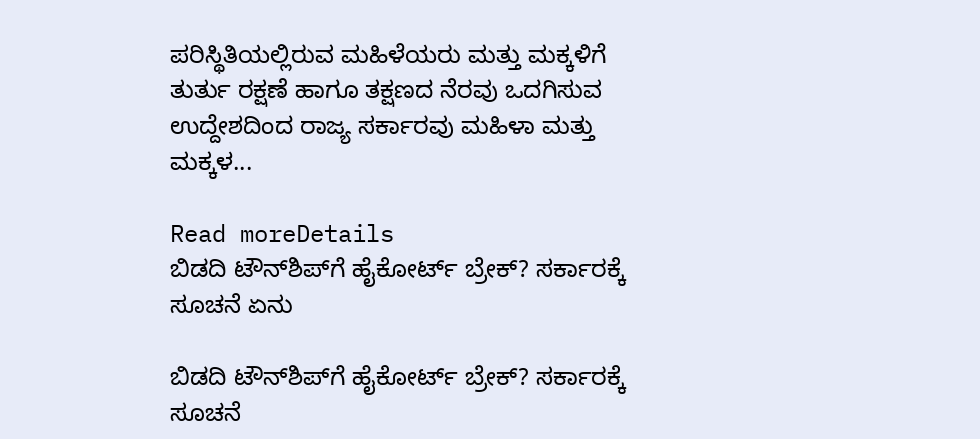ಪರಿಸ್ಥಿತಿಯಲ್ಲಿರುವ ಮಹಿಳೆಯರು ಮತ್ತು ಮಕ್ಕಳಿಗೆ ತುರ್ತು ರಕ್ಷಣೆ ಹಾಗೂ ತಕ್ಷಣದ ನೆರವು ಒದಗಿಸುವ ಉದ್ದೇಶದಿಂದ ರಾಜ್ಯ ಸರ್ಕಾರವು ಮಹಿಳಾ ಮತ್ತು ಮಕ್ಕಳ...

Read moreDetails
ಬಿಡದಿ ಟೌನ್‌ಶಿಪ್‌ಗೆ ಹೈಕೋರ್ಟ್ ಬ್ರೇಕ್? ಸರ್ಕಾರಕ್ಕೆ ಸೂಚನೆ ಏನು

ಬಿಡದಿ ಟೌನ್‌ಶಿಪ್‌ಗೆ ಹೈಕೋರ್ಟ್ ಬ್ರೇಕ್? ಸರ್ಕಾರಕ್ಕೆ ಸೂಚನೆ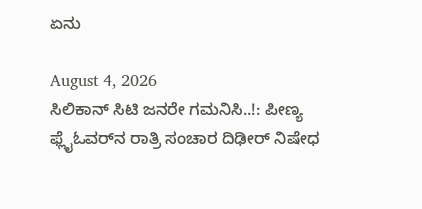ಏನು

August 4, 2026
ಸಿಲಿಕಾನ್‌ ಸಿಟಿ ಜನರೇ ಗಮನಿಸಿ..!: ಪೀಣ್ಯ ಫ್ಲೈಓವರ್‌ನ ರಾತ್ರಿ ಸಂಚಾರ ದಿಢೀರ್‌ ನಿಷೇಧ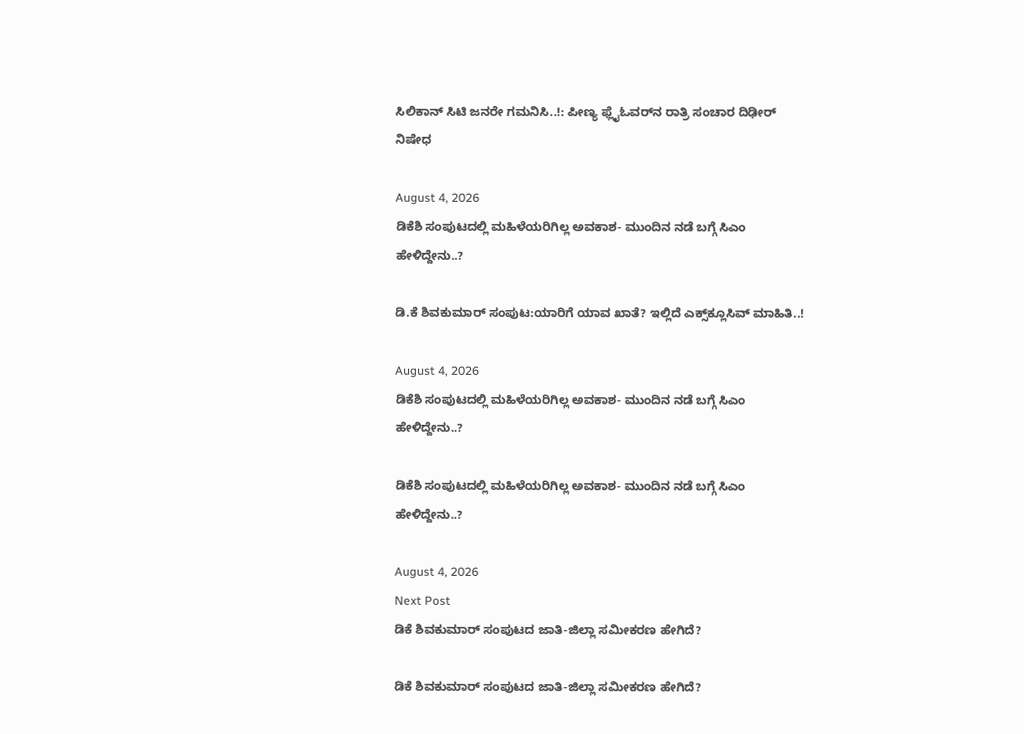ಸಿಲಿಕಾನ್‌ ಸಿಟಿ ಜನರೇ ಗಮನಿಸಿ..!: ಪೀಣ್ಯ ಫ್ಲೈಓವರ್‌ನ ರಾತ್ರಿ ಸಂಚಾರ ದಿಢೀರ್‌ ನಿಷೇಧ

August 4, 2026
ಡಿಕೆಶಿ ಸಂಪುಟದಲ್ಲಿ ಮಹಿಳೆಯರಿಗಿಲ್ಲ ಅವಕಾಶ- ಮುಂದಿನ ನಡೆ ಬಗ್ಗೆ ಸಿಎಂ ಹೇಳಿದ್ದೇನು..?

ಡಿ.ಕೆ ಶಿವಕುಮಾರ್ ಸಂಪುಟ:ಯಾರಿಗೆ ಯಾವ ಖಾತೆ? ಇಲ್ಲಿದೆ ಎಕ್ಸ್‌ಕ್ಲೂಸಿವ್‌ ಮಾಹಿತಿ..!

August 4, 2026
ಡಿಕೆಶಿ ಸಂಪುಟದಲ್ಲಿ ಮಹಿಳೆಯರಿಗಿಲ್ಲ ಅವಕಾಶ- ಮುಂದಿನ ನಡೆ ಬಗ್ಗೆ ಸಿಎಂ ಹೇಳಿದ್ದೇನು..?

ಡಿಕೆಶಿ ಸಂಪುಟದಲ್ಲಿ ಮಹಿಳೆಯರಿಗಿಲ್ಲ ಅವಕಾಶ- ಮುಂದಿನ ನಡೆ ಬಗ್ಗೆ ಸಿಎಂ ಹೇಳಿದ್ದೇನು..?

August 4, 2026
Next Post
ಡಿಕೆ ಶಿವಕುಮಾರ್ ಸಂಪುಟದ ಜಾತಿ-ಜಿಲ್ಲಾ ಸಮೀಕರಣ ಹೇಗಿದೆ?

ಡಿಕೆ ಶಿವಕುಮಾರ್ ಸಂಪುಟದ ಜಾತಿ-ಜಿಲ್ಲಾ ಸಮೀಕರಣ ಹೇಗಿದೆ?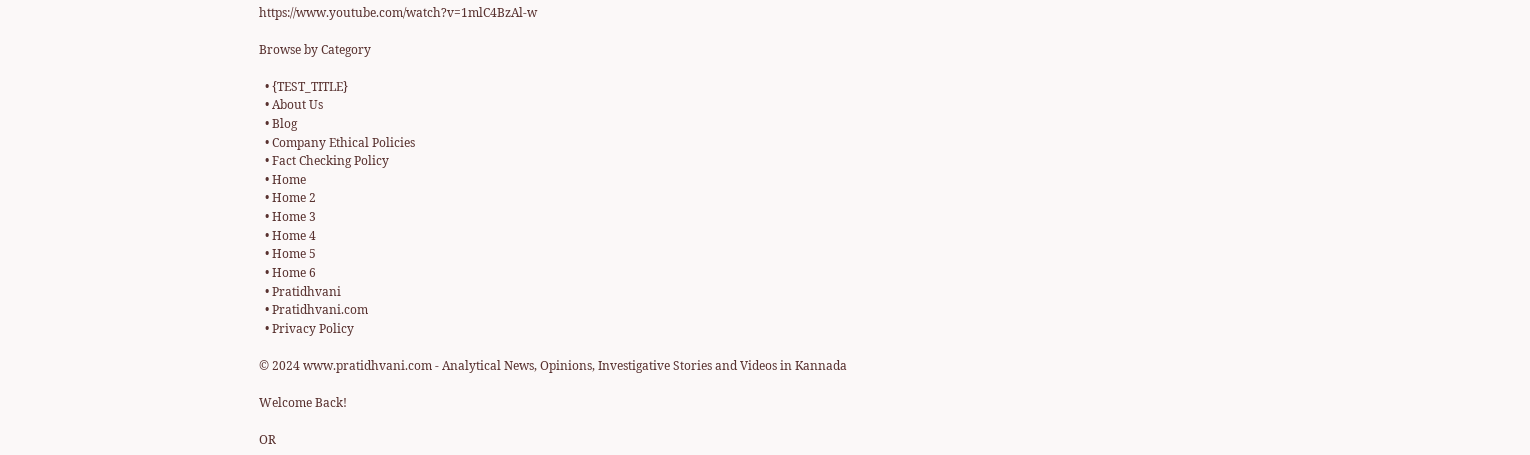https://www.youtube.com/watch?v=1mlC4BzAl-w

Browse by Category

  • {TEST_TITLE}
  • About Us
  • Blog
  • Company Ethical Policies
  • Fact Checking Policy
  • Home
  • Home 2
  • Home 3
  • Home 4
  • Home 5
  • Home 6
  • Pratidhvani
  • Pratidhvani.com
  • Privacy Policy

© 2024 www.pratidhvani.com - Analytical News, Opinions, Investigative Stories and Videos in Kannada

Welcome Back!

OR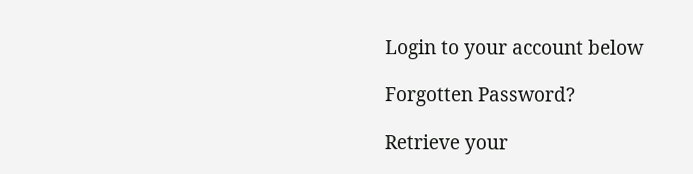Login to your account below

Forgotten Password?

Retrieve your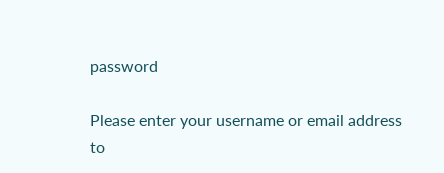password

Please enter your username or email address to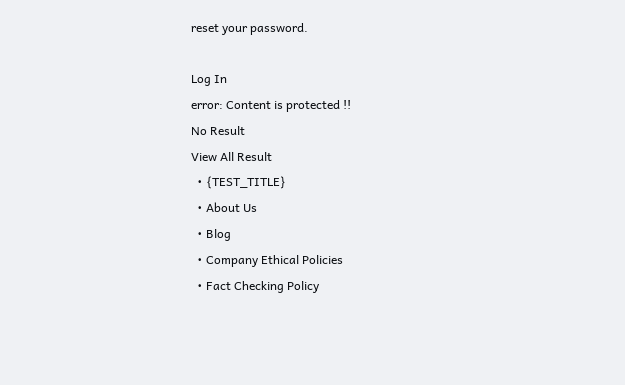reset your password.

Log In
error: Content is protected !!
No Result
View All Result
  • {TEST_TITLE}
  • About Us
  • Blog
  • Company Ethical Policies
  • Fact Checking Policy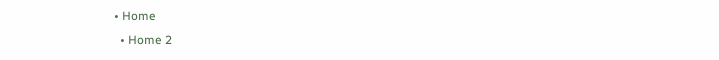• Home
  • Home 2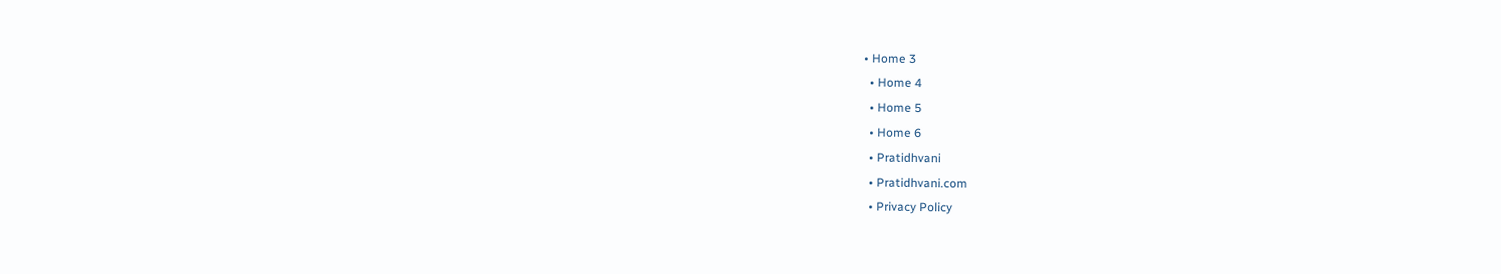• Home 3
  • Home 4
  • Home 5
  • Home 6
  • Pratidhvani
  • Pratidhvani.com
  • Privacy Policy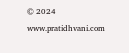© 2024 www.pratidhvani.com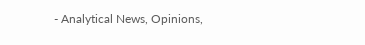- Analytical News, Opinions,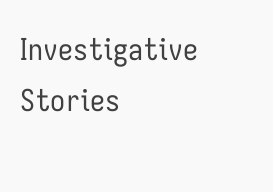Investigative Stories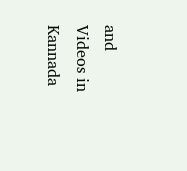and Videos in Kannada